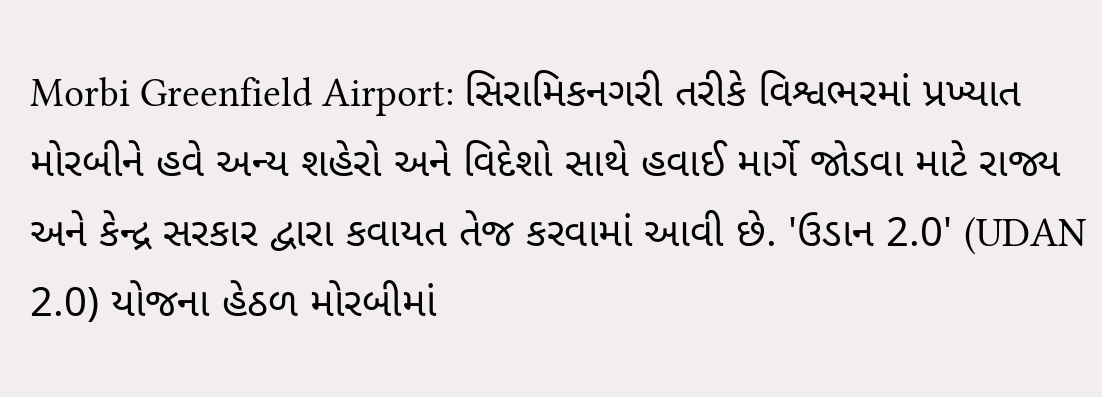Morbi Greenfield Airport: સિરામિકનગરી તરીકે વિશ્વભરમાં પ્રખ્યાત મોરબીને હવે અન્ય શહેરો અને વિદેશો સાથે હવાઈ માર્ગે જોડવા માટે રાજ્ય અને કેન્દ્ર સરકાર દ્વારા કવાયત તેજ કરવામાં આવી છે. 'ઉડાન 2.0' (UDAN 2.0) યોજના હેઠળ મોરબીમાં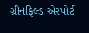ગ્રીનફિલ્ડ એરપોર્ટ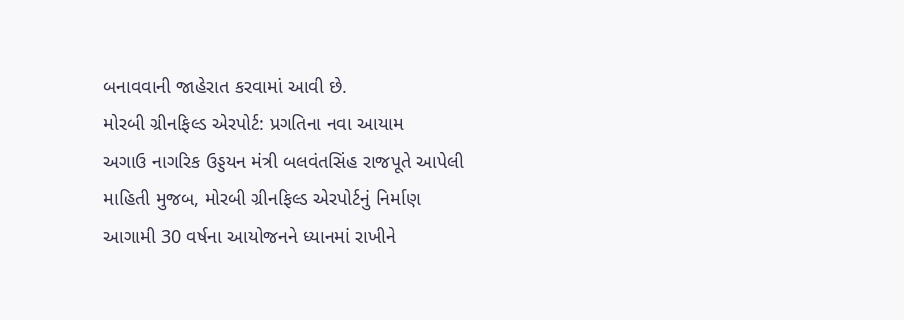બનાવવાની જાહેરાત કરવામાં આવી છે.
મોરબી ગ્રીનફિલ્ડ એરપોર્ટ: પ્રગતિના નવા આયામ
અગાઉ નાગરિક ઉડ્ડયન મંત્રી બલવંતસિંહ રાજપૂતે આપેલી માહિતી મુજબ, મોરબી ગ્રીનફિલ્ડ એરપોર્ટનું નિર્માણ આગામી 30 વર્ષના આયોજનને ધ્યાનમાં રાખીને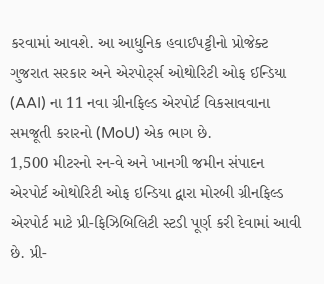કરવામાં આવશે. આ આધુનિક હવાઈપટ્ટીનો પ્રોજેક્ટ ગુજરાત સરકાર અને એરપોર્ટ્સ ઓથોરિટી ઓફ ઈન્ડિયા (AAI) ના 11 નવા ગ્રીનફિલ્ડ એરપોર્ટ વિકસાવવાના સમજૂતી કરારનો (MoU) એક ભાગ છે.
1,500 મીટરનો રન-વે અને ખાનગી જમીન સંપાદન
એરપોર્ટ ઓથોરિટી ઓફ ઇન્ડિયા દ્વારા મોરબી ગ્રીનફિલ્ડ એરપોર્ટ માટે પ્રી-ફિઝિબિલિટી સ્ટડી પૂર્ણ કરી દેવામાં આવી છે. પ્રી-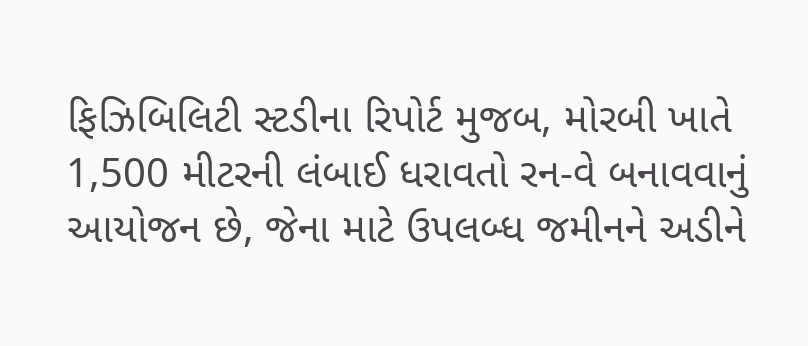ફિઝિબિલિટી સ્ટડીના રિપોર્ટ મુજબ, મોરબી ખાતે 1,500 મીટરની લંબાઈ ધરાવતો રન-વે બનાવવાનું આયોજન છે, જેના માટે ઉપલબ્ધ જમીનને અડીને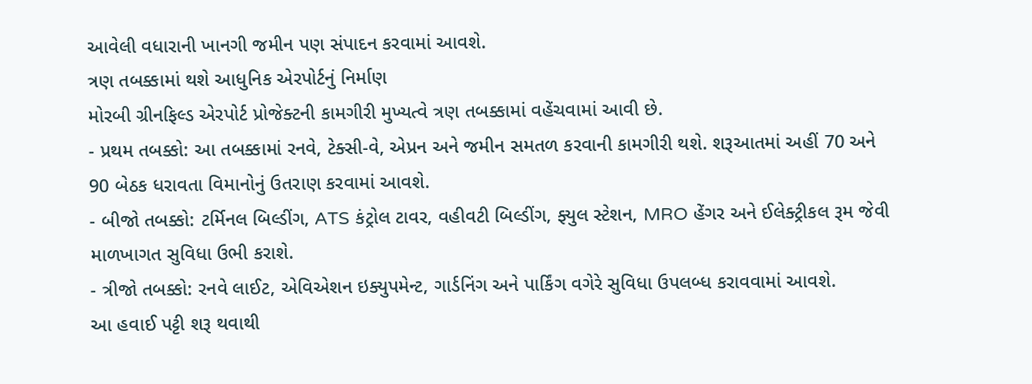આવેલી વધારાની ખાનગી જમીન પણ સંપાદન કરવામાં આવશે.
ત્રણ તબક્કામાં થશે આધુનિક એરપોર્ટનું નિર્માણ
મોરબી ગ્રીનફિલ્ડ એરપોર્ટ પ્રોજેક્ટની કામગીરી મુખ્યત્વે ત્રણ તબક્કામાં વહેંચવામાં આવી છે.
- પ્રથમ તબક્કો: આ તબક્કામાં રનવે, ટેક્સી-વે, એપ્રન અને જમીન સમતળ કરવાની કામગીરી થશે. શરૂઆતમાં અહીં 70 અને 90 બેઠક ધરાવતા વિમાનોનું ઉતરાણ કરવામાં આવશે.
- બીજો તબક્કો: ટર્મિનલ બિલ્ડીંગ, ATS કંટ્રોલ ટાવર, વહીવટી બિલ્ડીંગ, ફ્યુલ સ્ટેશન, MRO હેંગર અને ઈલેક્ટ્રીકલ રૂમ જેવી માળખાગત સુવિધા ઉભી કરાશે.
- ત્રીજો તબક્કો: રનવે લાઈટ, એવિએશન ઇક્યુપમેન્ટ, ગાર્ડનિંગ અને પાર્કિંગ વગેરે સુવિધા ઉપલબ્ધ કરાવવામાં આવશે.
આ હવાઈ પટ્ટી શરૂ થવાથી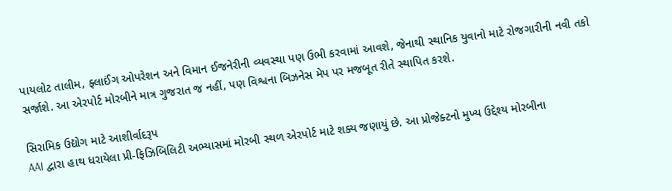પાયલોટ તાલીમ, ફ્લાઈંગ ઓપરેશન અને વિમાન ઈજનેરીની વ્યવસ્થા પણ ઉભી કરવામાં આવશે, જેનાથી સ્થાનિક યુવાનો માટે રોજગારીની નવી તકો સર્જાશે. આ એરપોર્ટ મોરબીને માત્ર ગુજરાત જ નહીં, પણ વિશ્વના બિઝનેસ મેપ પર મજબૂત રીતે સ્થાપિત કરશે.

સિરામિક ઉદ્યોગ માટે આશીર્વાદરૂપ
AAI દ્વારા હાથ ધરાયેલા પ્રી-ફિઝિબિલિટી અભ્યાસમાં મોરબી સ્થળ એરપોર્ટ માટે શક્ય જણાયું છે. આ પ્રોજેક્ટનો મુખ્ય ઉદ્દેશ્ય મોરબીના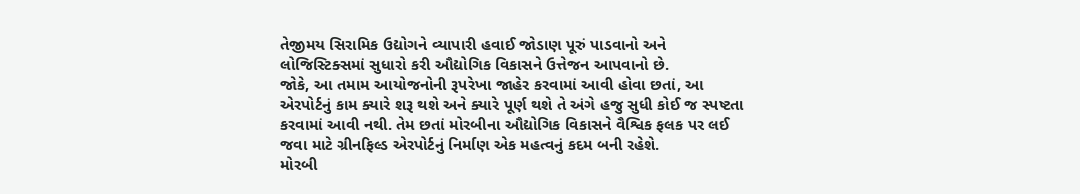તેજીમય સિરામિક ઉદ્યોગને વ્યાપારી હવાઈ જોડાણ પૂરું પાડવાનો અને લોજિસ્ટિક્સમાં સુધારો કરી ઔદ્યોગિક વિકાસને ઉત્તેજન આપવાનો છે.
જોકે, આ તમામ આયોજનોની રૂપરેખા જાહેર કરવામાં આવી હોવા છતાં, આ એરપોર્ટનું કામ ક્યારે શરૂ થશે અને ક્યારે પૂર્ણ થશે તે અંગે હજુ સુધી કોઈ જ સ્પષ્ટતા કરવામાં આવી નથી. તેમ છતાં મોરબીના ઔદ્યોગિક વિકાસને વૈશ્વિક ફલક પર લઈ જવા માટે ગ્રીનફિલ્ડ એરપોર્ટનું નિર્માણ એક મહત્વનું કદમ બની રહેશે.
મોરબી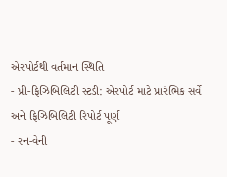એરપોર્ટથી વર્તમાન સ્થિતિ
- પ્રી-ફિઝિબિલિટી સ્ટડી: એરપોર્ટ માટે પ્રારંભિક સર્વે અને ફિઝિબિલિટી રિપોર્ટ પૂર્ણ
- રન-વેની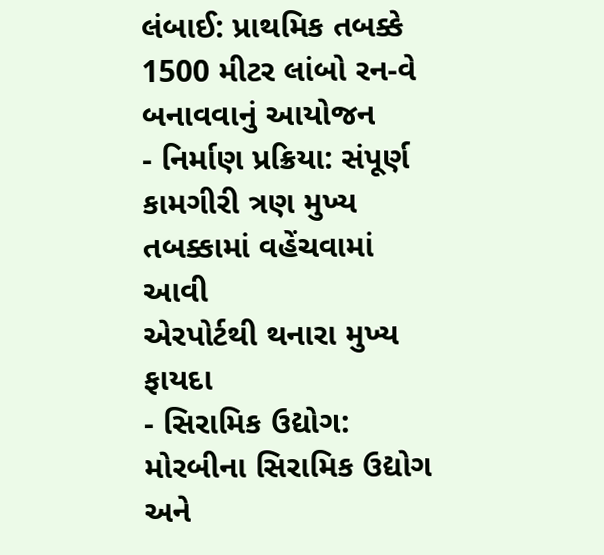લંબાઈ: પ્રાથમિક તબક્કે 1500 મીટર લાંબો રન-વે બનાવવાનું આયોજન
- નિર્માણ પ્રક્રિયા: સંપૂર્ણ કામગીરી ત્રણ મુખ્ય તબક્કામાં વહેંચવામાં આવી
એરપોર્ટથી થનારા મુખ્ય ફાયદા
- સિરામિક ઉદ્યોગ: મોરબીના સિરામિક ઉદ્યોગ અને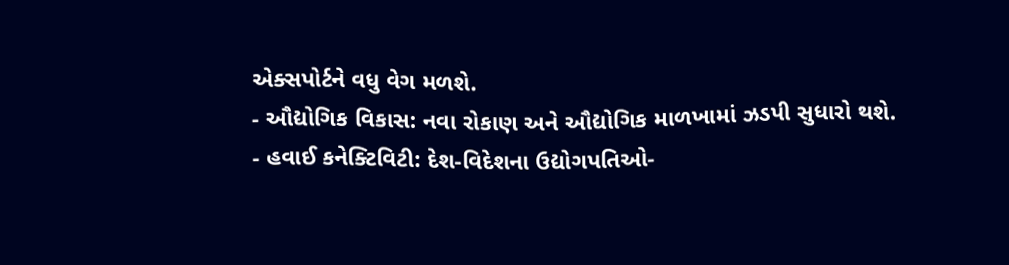એક્સપોર્ટને વધુ વેગ મળશે.
- ઔદ્યોગિક વિકાસ: નવા રોકાણ અને ઔદ્યોગિક માળખામાં ઝડપી સુધારો થશે.
- હવાઈ કનેક્ટિવિટી: દેશ-વિદેશના ઉદ્યોગપતિઓ-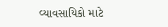વ્યાવસાયિકો માટે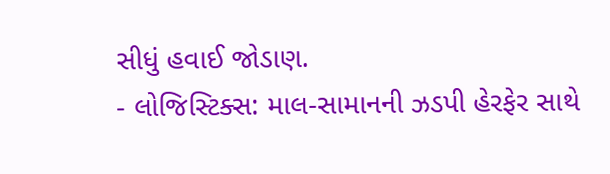સીધું હવાઈ જોડાણ.
- લોજિસ્ટિક્સ: માલ-સામાનની ઝડપી હેરફેર સાથે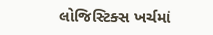લોજિસ્ટિક્સ ખર્ચમાં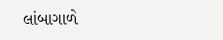લાંબાગાળે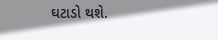ઘટાડો થશે.